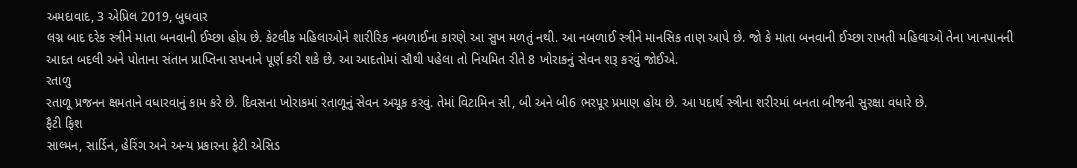અમદાવાદ, 3 એપ્રિલ 2019, બુધવાર
લગ્ન બાદ દરેક સ્ત્રીને માતા બનવાની ઈચ્છા હોય છે. કેટલીક મહિલાઓને શારીરિક નબળાઈના કારણે આ સુખ મળતું નથી. આ નબળાઈ સ્ત્રીને માનસિક તાણ આપે છે. જો કે માતા બનવાની ઈચ્છા રાખતી મહિલાઓ તેના ખાનપાનની આદત બદલી અને પોતાના સંતાન પ્રાપ્તિના સપનાને પૂર્ણ કરી શકે છે. આ આદતોમાં સૌથી પહેલા તો નિયમિત રીતે 8 ખોરાકનું સેવન શરૂ કરવું જોઈએ.
રતાળુ
રતાળૂ પ્રજનન ક્ષમતાને વધારવાનું કામ કરે છે. દિવસના ખોરાકમાં રતાળૂનું સેવન અચૂક કરવું. તેમાં વિટામિન સી, બી અને બી6 ભરપૂર પ્રમાણ હોય છે. આ પદાર્થ સ્ત્રીના શરીરમાં બનતા બીજની સુરક્ષા વધારે છે.
ફૈટી ફિશ
સાલ્મન, સાર્ડિન, હેરિંગ અને અન્ય પ્રકારના ફેટી એસિડ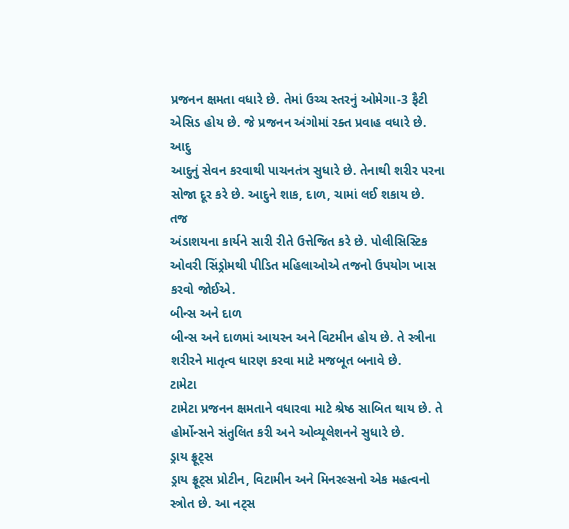પ્રજનન ક્ષમતા વધારે છે. તેમાં ઉચ્ચ સ્તરનું ઓમેગા-3 ફૈટી એસિડ હોય છે. જે પ્રજનન અંગોમાં રક્ત પ્રવાહ વધારે છે.
આદુ
આદુનું સેવન કરવાથી પાચનતંત્ર સુધારે છે. તેનાથી શરીર પરના સોજા દૂર કરે છે. આદુને શાક, દાળ, ચામાં લઈ શકાય છે.
તજ
અંડાશયના કાર્યને સારી રીતે ઉત્તેજિત કરે છે. પોલીસિસ્ટિક ઓવરી સિંડ્રોમથી પીડિત મહિલાઓએ તજનો ઉપયોગ ખાસ કરવો જોઈએ.
બીન્સ અને દાળ
બીન્સ અને દાળમાં આયરન અને વિટમીન હોય છે. તે સ્ત્રીના શરીરને માતૃત્વ ધારણ કરવા માટે મજબૂત બનાવે છે.
ટામેટા
ટામેટા પ્રજનન ક્ષમતાને વધારવા માટે શ્રેષ્ઠ સાબિત થાય છે. તે હોર્મોન્સને સંતુલિત કરી અને ઓવ્યૂલેશનને સુધારે છે.
ડ્રાય ફ્રૂટ્સ
ડ્રાય ફ્રૂટ્સ પ્રોટીન, વિટામીન અને મિનરલ્સનો એક મહત્વનો સ્ત્રોત છે. આ નટ્સ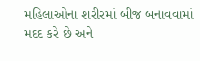મહિલાઓના શરીરમાં બીજ બનાવવામાં મદદ કરે છે અને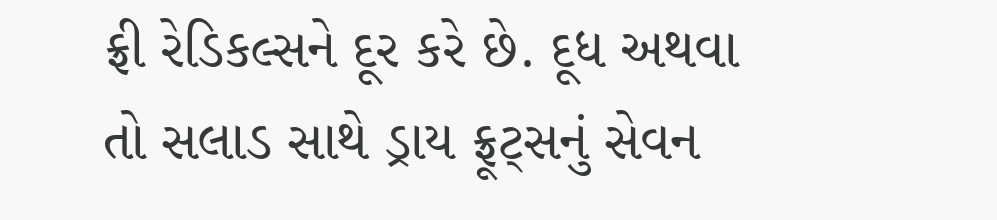ફ્રી રેડિકલ્સને દૂર કરે છે. દૂધ અથવા તો સલાડ સાથે ડ્રાય ફ્રૂટ્સનું સેવન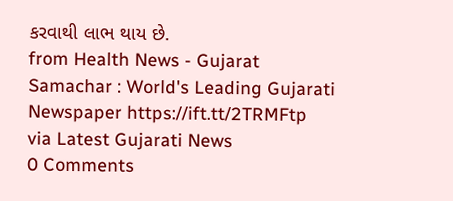કરવાથી લાભ થાય છે.
from Health News - Gujarat Samachar : World's Leading Gujarati Newspaper https://ift.tt/2TRMFtp
via Latest Gujarati News
0 Comments